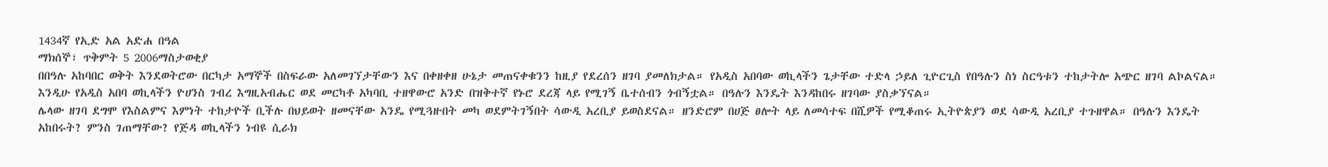1434ኛ የኢድ አል አድሐ በዓል
ማክሰኞ፣ ጥቅምት 5 2006ማስታወቂያ
በበዓሉ አከባበር ወቅት እንደወትሮው በርካታ አማኞች በስፍራው አለመገኘታቸውን እና በቀዘቀዘ ሁኔታ መጠናቀቁንን ከዚያ የደረሰን ዘገባ ያመለክታል። የአዲስ አበባው ወኪላችን ጌታቸው ተድላ ኃይለ ጊዮርጊስ የበዓሉን ስነ ስርዓቱን ተከታትሎ አጭር ዘገባ ልኮልናል።
እንዲሁ የአዲስ አበባ ወኪላችን ዮሀንስ ገብረ እግዚአብሔር ወደ መርካቶ አካባቢ ተዘዋውሮ አንድ በዝቅተኛ የኑሮ ደረጃ ላይ የሚገኝ ቤተሰብን ጎብኝቷል። በዓሉን እንዴት እንዳከበሩ ዘገባው ያስቃኘናል።
ሌላው ዘገባ ደግሞ የእስልምና እምነት ተከታዮች ቢችሉ በህይወት ዘመናቸው አንዴ የሚጓዙበት መካ ወደምትገኝበት ሳውዲ አረቢያ ይወስደናል። ዘንድሮም በሀጅ ፀሎት ላይ ለመሳተፍ በሺዎች የሚቆጠሩ ኢትዮጵያን ወደ ሳውዲ አረቢያ ተጉዘዋል። በዓሉን እንዴት አከበሩት? ምንስ ገጠማቸው? የጅዳ ወኪላችን ነብዩ ሲራክ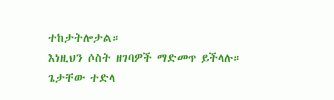ተከታትሎታል።
እነዚህን ሶስት ዘገባዎች ማድመጥ ይችላሉ።
ጌታቸው ተድላ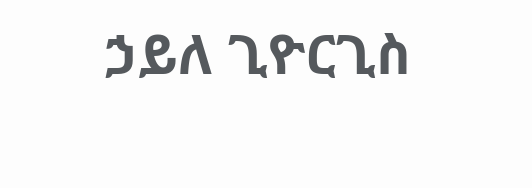ኃይለ ጊዮርጊስ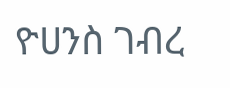ዮሀንስ ገብረ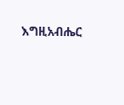እግዚአብሔር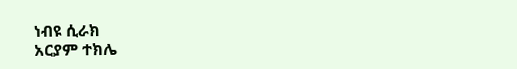ነብዩ ሲራክ
አርያም ተክሌ